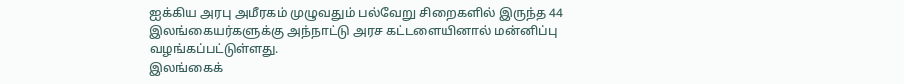ஐக்கிய அரபு அமீரகம் முழுவதும் பல்வேறு சிறைகளில் இருந்த 44 இலங்கையர்களுக்கு அந்நாட்டு அரச கட்டளையினால் மன்னிப்பு வழங்கப்பட்டுள்ளது.
இலங்கைக்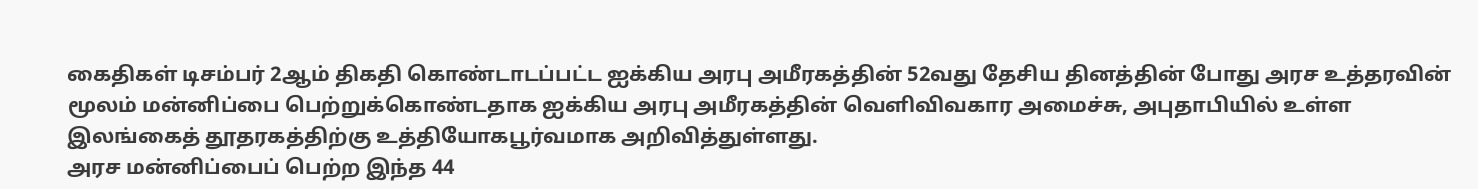கைதிகள் டிசம்பர் 2ஆம் திகதி கொண்டாடப்பட்ட ஐக்கிய அரபு அமீரகத்தின் 52வது தேசிய தினத்தின் போது அரச உத்தரவின் மூலம் மன்னிப்பை பெற்றுக்கொண்டதாக ஐக்கிய அரபு அமீரகத்தின் வெளிவிவகார அமைச்சு, அபுதாபியில் உள்ள இலங்கைத் தூதரகத்திற்கு உத்தியோகபூர்வமாக அறிவித்துள்ளது.
அரச மன்னிப்பைப் பெற்ற இந்த 44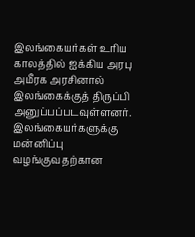இலங்கையர்கள் உரிய காலத்தில் ஐக்கிய அரபு அமீரக அரசினால் இலங்கைக்குத் திருப்பி அனுப்பப்படவுள்ளனர்.
இலங்கையர்களுக்கு மன்னிப்பு வழங்குவதற்கான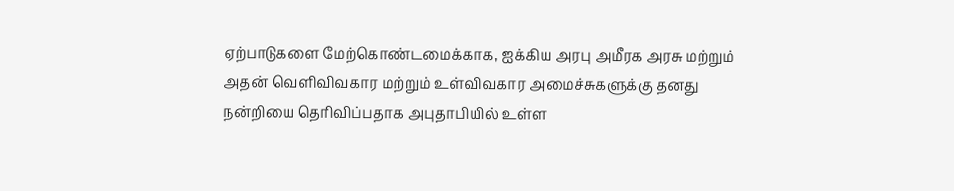ஏற்பாடுகளை மேற்கொண்டமைக்காக, ஐக்கிய அரபு அமீரக அரசு மற்றும் அதன் வெளிவிவகார மற்றும் உள்விவகார அமைச்சுகளுக்கு தனது நன்றியை தெரிவிப்பதாக அபுதாபியில் உள்ள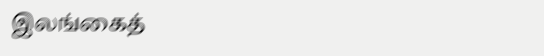இலங்கைத்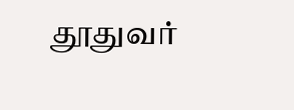தூதுவர்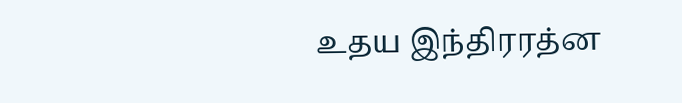உதய இந்திரரத்ன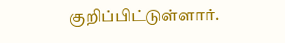குறிப்பிட்டுள்ளார்.